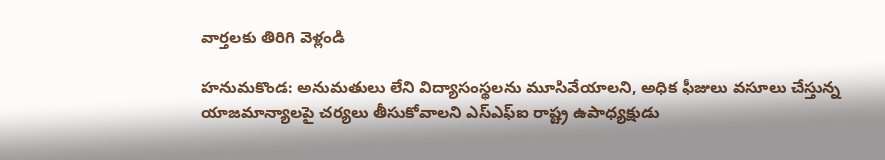వార్తలకు తిరిగి వెళ్లండి

హనుమకొండ: అనుమతులు లేని విద్యాసంస్థలను మూసివేయాలని, అధిక ఫీజులు వసూలు చేస్తున్న యాజమాన్యాలపై చర్యలు తీసుకోవాలని ఎస్ఎఫ్ఐ రాష్ట్ర ఉపాధ్యక్షుడు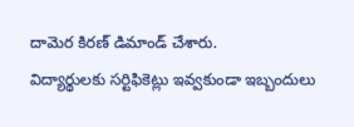దామెర కిరణ్ డిమాండ్ చేశారు.
విద్యార్థులకు సర్టిఫికెట్లు ఇవ్వకుండా ఇబ్బందులు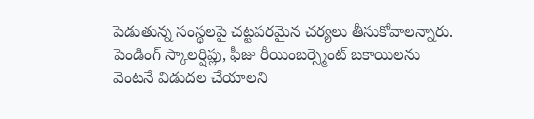పెడుతున్న సంస్థలపై చట్టపరమైన చర్యలు తీసుకోవాలన్నారు. పెండింగ్ స్కాలర్షిప్లు, ఫీజు రీయింబర్స్మెంట్ బకాయిలను వెంటనే విడుదల చేయాలని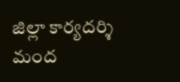జిల్లా కార్యదర్శి మంద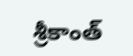శ్రీకాంత్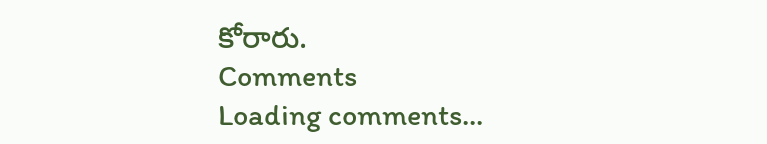కోరారు.
Comments
Loading comments...